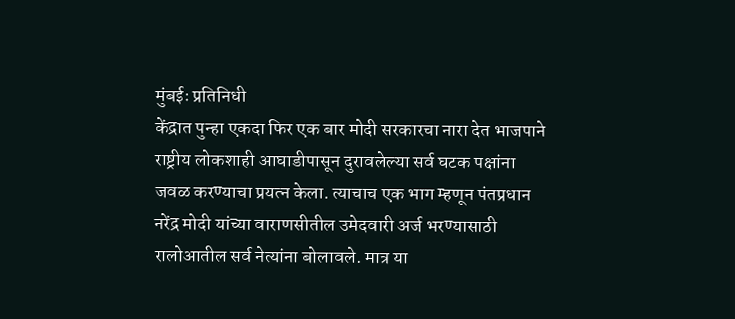मुंबईः प्रतिनिधी
केंद्रात पुन्हा एकदा फिर एक बार मोदी सरकारचा नारा देत भाजपाने राष्ट्रीय लोकशाही आघाडीपासून दुरावलेल्या सर्व घटक पक्षांना जवळ करण्याचा प्रयत्न केला. त्याचाच एक भाग म्हणून पंतप्रधान नरेंद्र मोदी यांच्या वाराणसीतील उमेदवारी अर्ज भरण्यासाठी रालोआतील सर्व नेत्यांना बोलावले. मात्र या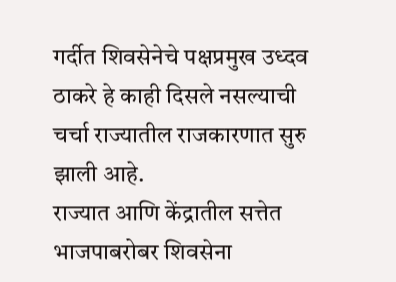गर्दीत शिवसेनेचे पक्षप्रमुख उध्दव ठाकरे हे काही दिसले नसल्याची चर्चा राज्यातील राजकारणात सुरु झाली आहे.
राज्यात आणि केंद्रातील सत्तेत भाजपाबरोबर शिवसेना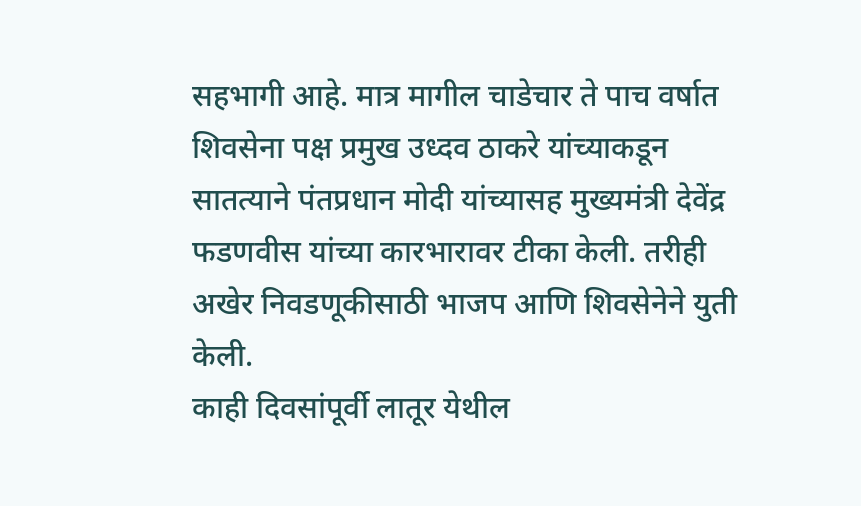सहभागी आहे. मात्र मागील चाडेचार ते पाच वर्षात शिवसेना पक्ष प्रमुख उध्दव ठाकरे यांच्याकडून सातत्याने पंतप्रधान मोदी यांच्यासह मुख्यमंत्री देवेंद्र फडणवीस यांच्या कारभारावर टीका केली. तरीही अखेर निवडणूकीसाठी भाजप आणि शिवसेनेने युती केली.
काही दिवसांपूर्वी लातूर येथील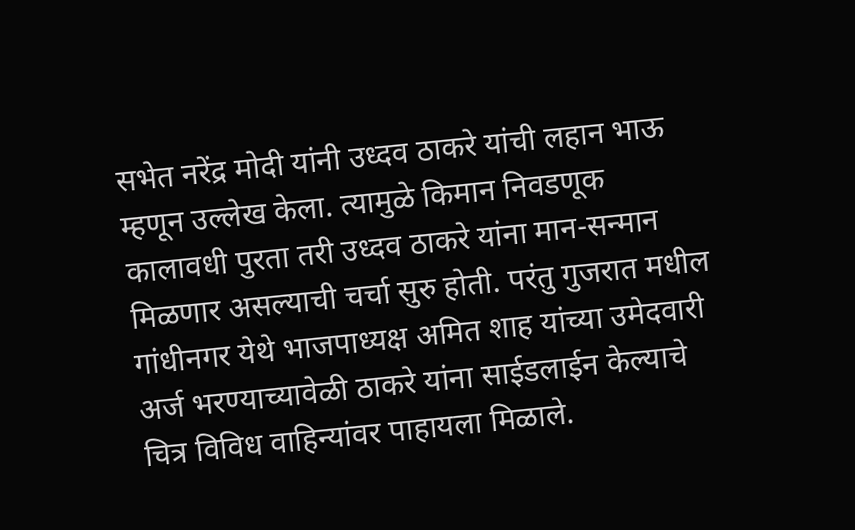सभेत नरेंद्र मोदी यांनी उध्दव ठाकरे यांची लहान भाऊ म्हणून उल्लेख केला. त्यामुळे किमान निवडणूक कालावधी पुरता तरी उध्दव ठाकरे यांना मान-सन्मान मिळणार असल्याची चर्चा सुरु होती. परंतु गुजरात मधील गांधीनगर येथे भाजपाध्यक्ष अमित शाह यांच्या उमेदवारी अर्ज भरण्याच्यावेळी ठाकरे यांना साईडलाईन केल्याचे चित्र विविध वाहिन्यांवर पाहायला मिळाले.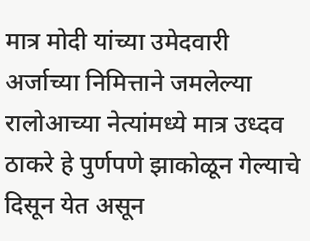मात्र मोदी यांच्या उमेदवारी अर्जाच्या निमित्ताने जमलेल्या रालोआच्या नेत्यांमध्ये मात्र उध्दव ठाकरे हे पुर्णपणे झाकोळून गेल्याचे दिसून येत असून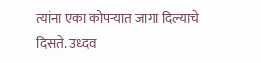त्यांना एका कोपऱ्यात जागा दिल्याचे दिसते. उध्दव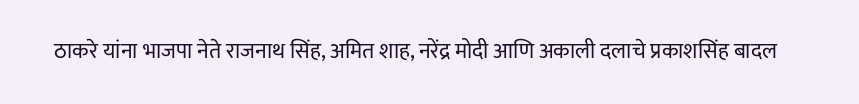ठाकरे यांना भाजपा नेते राजनाथ सिंह, अमित शाह, नरेंद्र मोदी आणि अकाली दलाचे प्रकाशसिंह बादल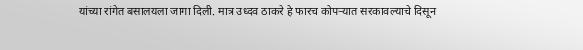यांच्या रांगेत बसालयला जागा दिली. मात्र उध्दव ठाकरे हे फारच कोपऱ्यात सरकावल्याचे दिसून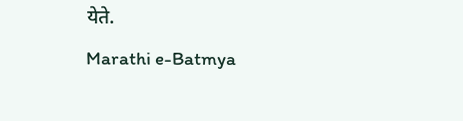येते.
Marathi e-Batmya